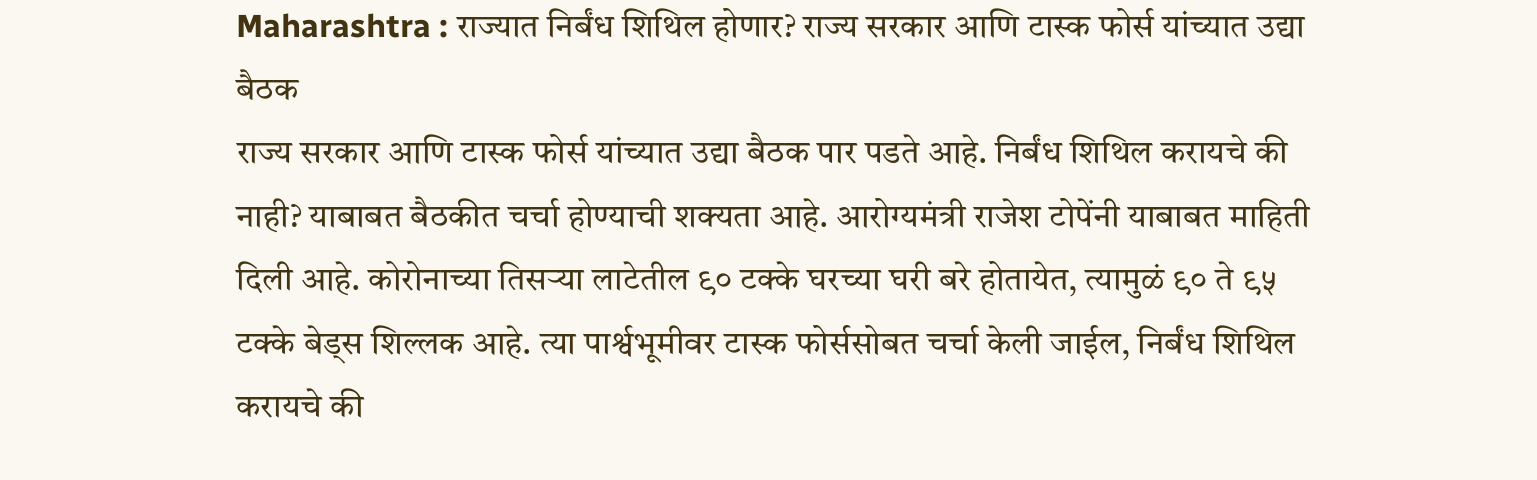Maharashtra : राज्यात निर्बंध शिथिल होणार? राज्य सरकार आणि टास्क फोर्स यांच्यात उद्या बैठक
राज्य सरकार आणि टास्क फोर्स यांच्यात उद्या बैठक पार पडते आहे. निर्बंध शिथिल करायचे की नाही? याबाबत बैठकीत चर्चा होण्याची शक्यता आहे. आरोग्यमंत्री राजेश टोपेंनी याबाबत माहिती दिली आहे. कोरोनाच्या तिसऱ्या लाटेतील ९० टक्के घरच्या घरी बरे होतायेत, त्यामुळं ९० ते ९५ टक्के बेड्स शिल्लक आहे. त्या पार्श्वभूमीवर टास्क फोर्ससोबत चर्चा केली जाईल, निर्बंध शिथिल करायचे की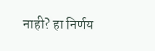नाही? हा निर्णय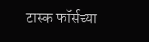टास्क फॉर्सच्या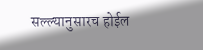सल्ल्यानुसारच होईल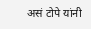असं टोपे यांनी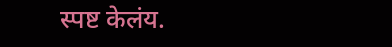स्पष्ट केलंय.